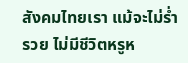สังคมไทยเรา แม้จะไม่ร่ำรวย ไม่มีชีวิตหรูห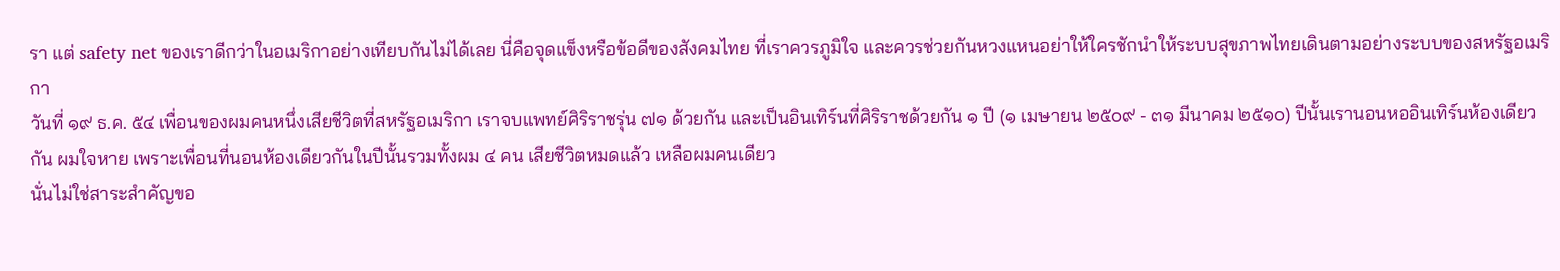รา แต่ safety net ของเราดีกว่าในอเมริกาอย่างเทียบกันไม่ได้เลย นี่คือจุดแข็งหรือข้อดีของสังคมไทย ที่เราควรภูมิใจ และควรช่วยกันหวงแหนอย่าให้ใครชักนำให้ระบบสุขภาพไทยเดินตามอย่างระบบของสหรัฐอเมริกา
วันที่ ๑๙ ธ.ค. ๕๔ เพื่อนของผมคนหนึ่งเสียชีวิตที่สหรัฐอเมริกา เราจบแพทย์ศิริราชรุ่น ๗๑ ด้วยกัน และเป็นอินเทิร์นที่ศิริราชด้วยกัน ๑ ปี (๑ เมษายน ๒๕๐๙ - ๓๑ มีนาคม ๒๕๑๐) ปีนั้นเรานอนหออินเทิร์นห้องเดียวกัน ผมใจหาย เพราะเพื่อนที่นอนห้องเดียวกันในปีนั้นรวมทั้งผม ๔ คน เสียชีวิตหมดแล้ว เหลือผมคนเดียว
นั่นไม่ใช่สาระสำคัญขอ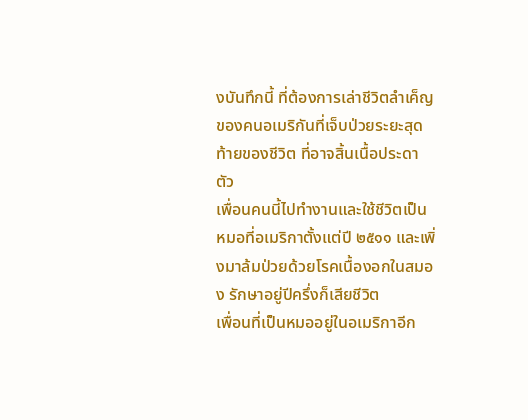งบันทึกนี้ ที่ต้องการเล่าชีวิตลำเค็ญของคนอเมริกันที่เจ็บป่วยระยะสุดท้ายของชีวิต ที่อาจสิ้นเนื้อประดาตัว
เพื่อนคนนี้ไปทำงานและใช้ชีวิตเป็นหมอที่อเมริกาตั้งแต่ปี ๒๕๑๑ และเพิ่งมาล้มป่วยด้วยโรคเนื้องอกในสมอง รักษาอยู่ปีครึ่งก็เสียชีวิต
เพื่อนที่เป็นหมออยู่ในอเมริกาอีก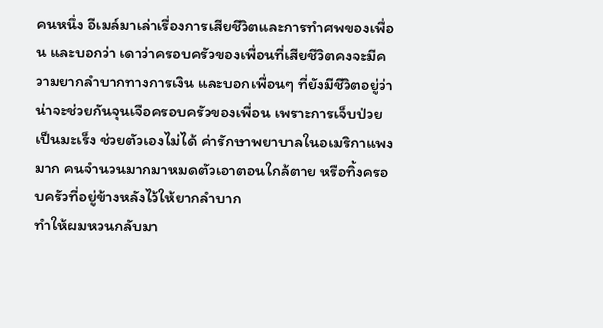คนหนึ่ง อีเมล์มาเล่าเรื่องการเสียชีวิตและการทำศพของเพื่อน และบอกว่า เดาว่าครอบครัวของเพื่อนที่เสียชีวิตคงจะมีความยากลำบากทางการเงิน และบอกเพื่อนๆ ที่ยังมีชีวิตอยู่ว่าน่าจะช่วยกันจุนเจือครอบครัวของเพื่อน เพราะการเจ็บป่วยเป็นมะเร็ง ช่วยตัวเองไม่ได้ ค่ารักษาพยาบาลในอเมริกาแพงมาก คนจำนวนมากมาหมดตัวเอาตอนใกล้ตาย หรือทิ้งครอบครัวที่อยู่ข้างหลังไว้ให้ยากลำบาก
ทำให้ผมหวนกลับมา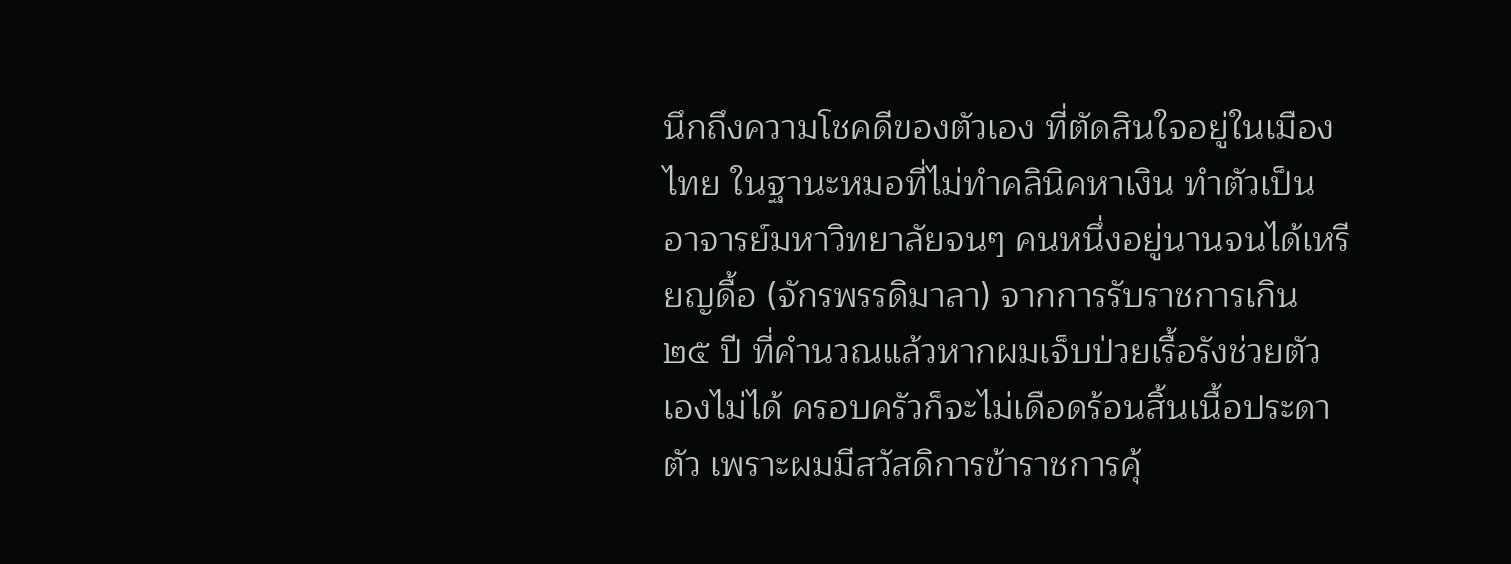นึกถึงความโชคดีของตัวเอง ที่ตัดสินใจอยู่ในเมืองไทย ในฐานะหมอที่ไม่ทำคลินิคหาเงิน ทำตัวเป็นอาจารย์มหาวิทยาลัยจนๆ คนหนึ่งอยู่นานจนได้เหรียญดื้อ (จักรพรรดิมาลา) จากการรับราชการเกิน ๒๕ ปี ที่คำนวณแล้วหากผมเจ็บป่วยเรื้อรังช่วยตัวเองไม่ได้ ครอบครัวก็จะไม่เดือดร้อนสิ้นเนื้อประดาตัว เพราะผมมีสวัสดิการข้าราชการคุ้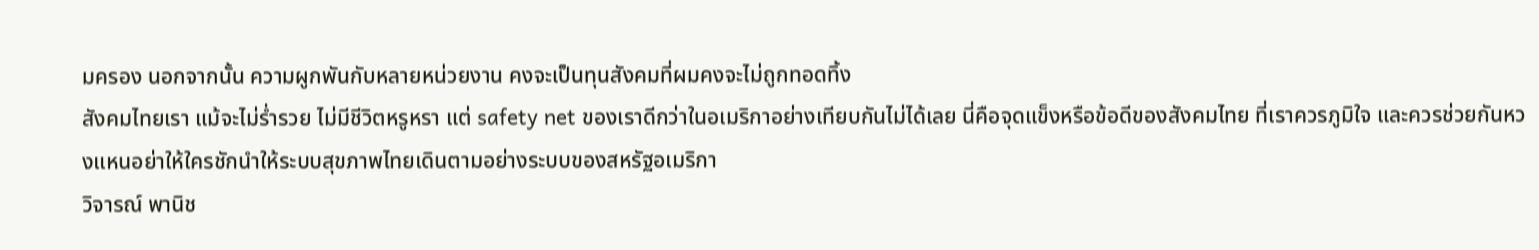มครอง นอกจากนั้น ความผูกพันกับหลายหน่วยงาน คงจะเป็นทุนสังคมที่ผมคงจะไม่ถูกทอดทิ้ง
สังคมไทยเรา แม้จะไม่ร่ำรวย ไม่มีชีวิตหรูหรา แต่ safety net ของเราดีกว่าในอเมริกาอย่างเทียบกันไม่ได้เลย นี่คือจุดแข็งหรือข้อดีของสังคมไทย ที่เราควรภูมิใจ และควรช่วยกันหวงแหนอย่าให้ใครชักนำให้ระบบสุขภาพไทยเดินตามอย่างระบบของสหรัฐอเมริกา
วิจารณ์ พานิช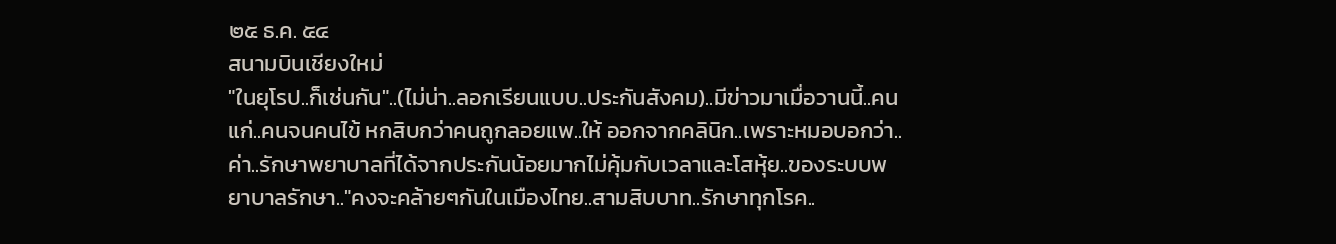๒๕ ธ.ค. ๕๔
สนามบินเชียงใหม่
"ในยุโรป..ก็เช่นกัน"..(ไม่น่า..ลอกเรียนแบบ..ประกันสังคม)..มีข่าวมาเมื่อวานนี้..คนแก่..คนจนคนไข้ หกสิบกว่าคนถูกลอยแพ..ให้ ออกจากคลินิก..เพราะหมอบอกว่า..ค่า..รักษาพยาบาลที่ได้จากประกันน้อยมากไม่คุ้มกับเวลาและโสหุ้ย..ของระบบพยาบาลรักษา.."คงจะคล้ายๆกันในเมืองไทย..สามสิบบาท..รักษาทุกโรค..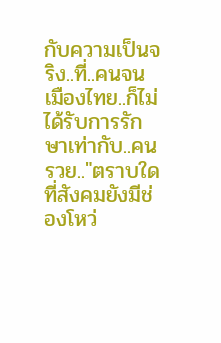กับความเป็นจริง..ที่..คนจนเมืองไทย..ก็ไม่ได้รับการรักษาเท่ากับ..คนรวย.."ตราบใดที่สังคมยังมีช่องโหว่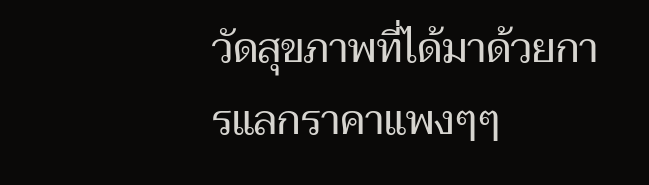วัดสุขภาพที่ได้มาด้วยการแลกราคาแพงๆๆ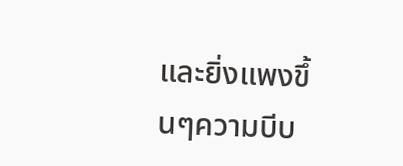และยิ่งแพงขึ้นๆความบีบ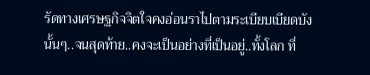รัดทางเศรษฐกิจจิตใจคงอ่อนราไปตามระเบียบเบียดบังนั้นๆ..จนสุดท้าย..คงจะเป็นอย่างที่เป็นอยู่..ทั้งโลก ที่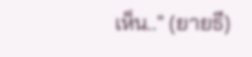เห็น.." (ยายธี)